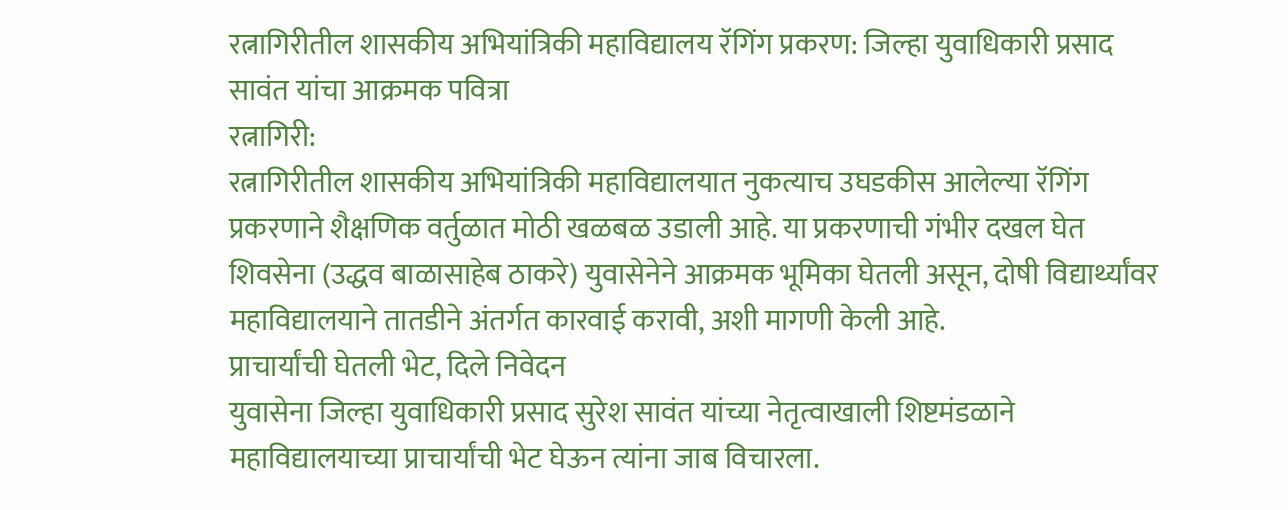रत्नागिरीतील शासकीय अभियांत्रिकी महाविद्यालय रॅगिंग प्रकरण: जिल्हा युवाधिकारी प्रसाद सावंत यांचा आक्रमक पवित्रा
रत्नागिरी:
रत्नागिरीतील शासकीय अभियांत्रिकी महाविद्यालयात नुकत्याच उघडकीस आलेल्या रॅगिंग प्रकरणाने शैक्षणिक वर्तुळात मोठी खळबळ उडाली आहे. या प्रकरणाची गंभीर दखल घेत शिवसेना (उद्धव बाळासाहेब ठाकरे) युवासेनेने आक्रमक भूमिका घेतली असून, दोषी विद्यार्थ्यांवर महाविद्यालयाने तातडीने अंतर्गत कारवाई करावी, अशी मागणी केली आहे.
प्राचार्यांची घेतली भेट, दिले निवेदन
युवासेना जिल्हा युवाधिकारी प्रसाद सुरेश सावंत यांच्या नेतृत्वाखाली शिष्टमंडळाने महाविद्यालयाच्या प्राचार्यांची भेट घेऊन त्यांना जाब विचारला.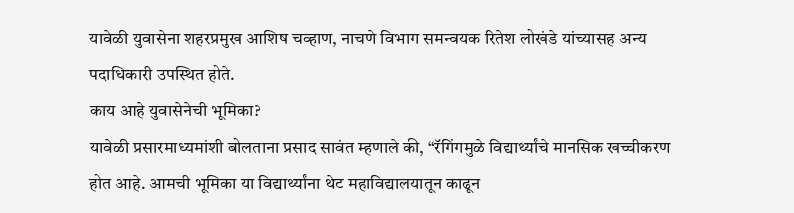यावेळी युवासेना शहरप्रमुख आशिष चव्हाण, नाचणे विभाग समन्वयक रितेश लोखंडे यांच्यासह अन्य पदाधिकारी उपस्थित होते.
काय आहे युवासेनेची भूमिका?
यावेळी प्रसारमाध्यमांशी बोलताना प्रसाद सावंत म्हणाले की, “रॅगिंगमुळे विद्यार्थ्यांचे मानसिक खच्चीकरण होत आहे. आमची भूमिका या विद्यार्थ्यांना थेट महाविद्यालयातून काढून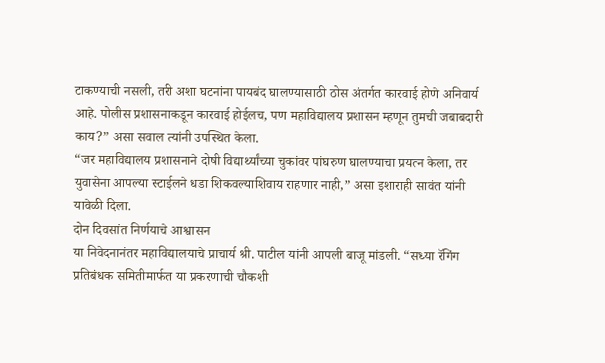टाकण्याची नसली, तरी अशा घटनांना पायबंद घालण्यासाठी ठोस अंतर्गत कारवाई होणे अनिवार्य आहे. पोलीस प्रशासनाकडून कारवाई होईलच, पण महाविद्यालय प्रशासन म्हणून तुमची जबाबदारी काय?” असा सवाल त्यांनी उपस्थित केला.
“जर महाविद्यालय प्रशासनाने दोषी विद्यार्थ्यांच्या चुकांवर पांघरुण घालण्याचा प्रयत्न केला, तर युवासेना आपल्या स्टाईलने धडा शिकवल्याशिवाय राहणार नाही,” असा इशाराही सावंत यांनी यावेळी दिला.
दोन दिवसांत निर्णयाचे आश्वासन
या निवेदनानंतर महाविद्यालयाचे प्राचार्य श्री. पाटील यांनी आपली बाजू मांडली. “सध्या रॅगिंग प्रतिबंधक समितीमार्फत या प्रकरणाची चौकशी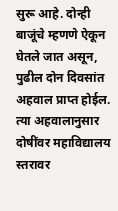सुरू आहे. दोन्ही बाजूंचे म्हणणे ऐकून घेतले जात असून, पुढील दोन दिवसांत अहवाल प्राप्त होईल. त्या अहवालानुसार दोषींवर महाविद्यालय स्तरावर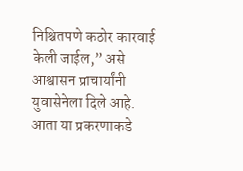निश्चितपणे कठोर कारवाई केली जाईल,” असे आश्वासन प्राचार्यांनी युवासेनेला दिले आहे.
आता या प्रकरणाकडे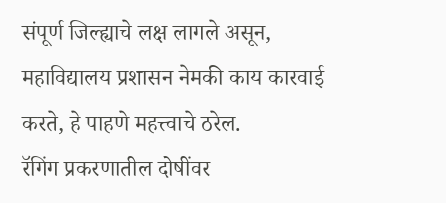संपूर्ण जिल्ह्याचे लक्ष लागले असून, महाविद्यालय प्रशासन नेमकी काय कारवाई करते, हे पाहणे महत्त्वाचे ठरेल.
रॅगिंग प्रकरणातील दोषींवर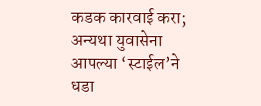कडक कारवाई करा; अन्यथा युवासेना आपल्या ‘स्टाईल’ने धडा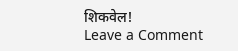शिकवेल!
Leave a Comment